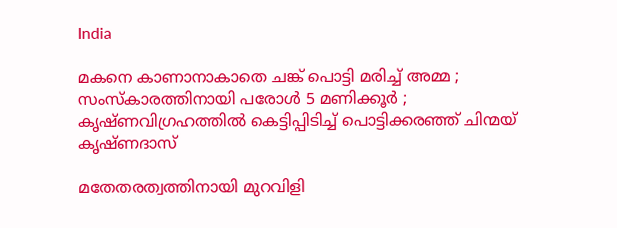India

മകനെ കാണാനാകാതെ ചങ്ക് പൊട്ടി മരിച്ച് അമ്മ ; സംസ്കാരത്തിനായി പരോള്‍ 5 മണിക്കൂര്‍ ; കൃഷ്ണവിഗ്രഹത്തിൽ കെട്ടിപ്പിടിച്ച് പൊട്ടിക്കരഞ്ഞ് ചിന്മയ് കൃഷ്ണദാസ്

മതേതരത്വത്തിനായി മുറവിളി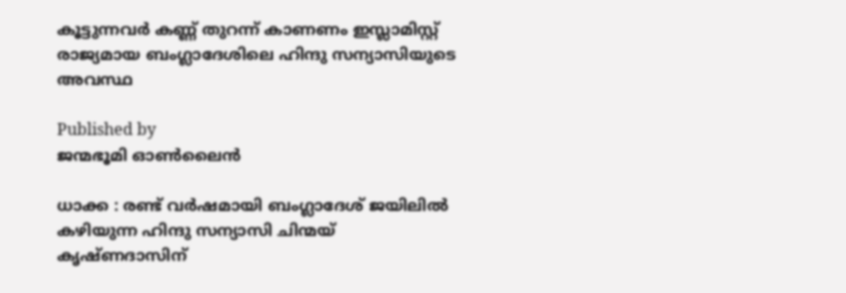കൂട്ടുന്നവർ കണ്ണ് തുറന്ന് കാണണം ഇസ്ലാമിസ്റ്റ് രാജ്യമായ ബംഗ്ലാദേശിലെ ഹിന്ദു സന്യാസിയുടെ അവസ്ഥ

Published by
ജന്മഭൂമി ഓണ്‍ലൈന്‍

ധാക്ക : രണ്ട് വര്‍ഷമായി ബംഗ്ലാദേശ് ജയിലില്‍ കഴിയുന്ന ഹിന്ദു സന്യാസി ചിന്മയ് കൃഷ്ണദാസിന്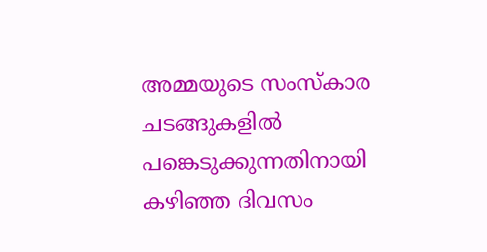അമ്മയുടെ സംസ്‌കാര ചടങ്ങുകളില്‍ പങ്കെടുക്കുന്നതിനായി കഴിഞ്ഞ ദിവസം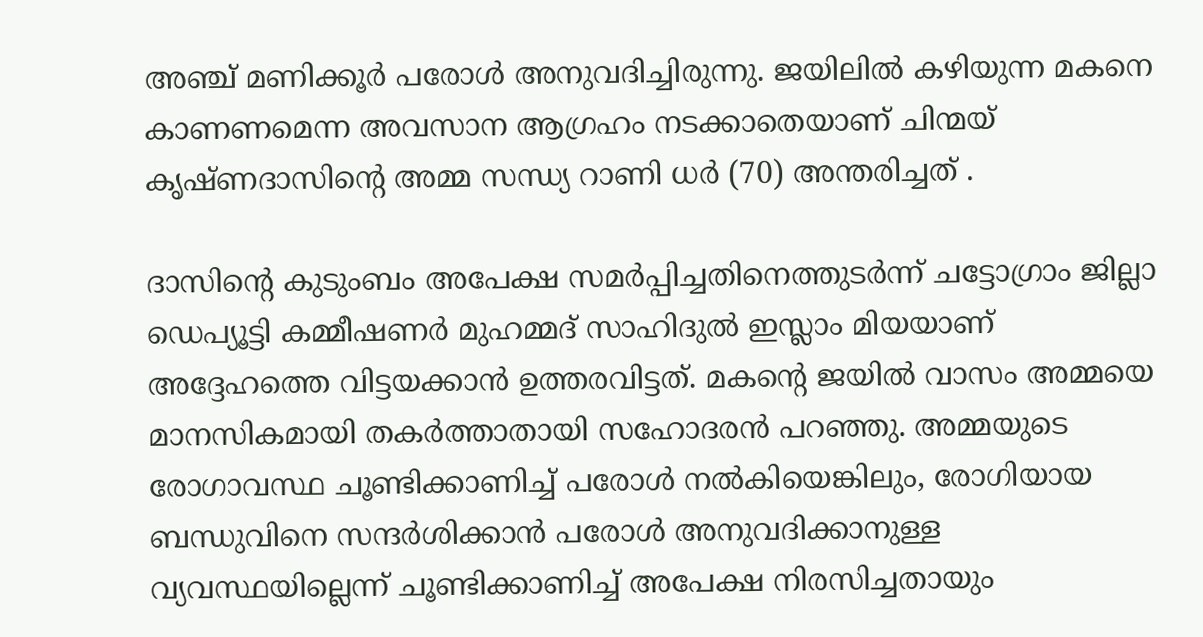അഞ്ച് മണിക്കൂര്‍ പരോള്‍ അനുവദിച്ചിരുന്നു. ജയിലില്‍ കഴിയുന്ന മകനെ കാണണമെന്ന അവസാന ആഗ്രഹം നടക്കാതെയാണ് ചിന്മയ് കൃഷ്ണദാസിന്റെ അമ്മ സന്ധ്യ റാണി ധർ (70) അന്തരിച്ചത് .

ദാസിന്റെ കുടുംബം അപേക്ഷ സമർപ്പിച്ചതിനെത്തുടർന്ന് ചട്ടോഗ്രാം ജില്ലാ ഡെപ്യൂട്ടി കമ്മീഷണർ മുഹമ്മദ് സാഹിദുൽ ഇസ്ലാം മിയയാണ് അദ്ദേഹത്തെ വിട്ടയക്കാൻ ഉത്തരവിട്ടത്. മകന്റെ ജയില്‍ വാസം അമ്മയെ മാനസികമായി തകര്‍ത്താതായി സഹോദരന്‍ പറഞ്ഞു. അമ്മയുടെ രോഗാവസ്ഥ ചൂണ്ടിക്കാണിച്ച് പരോള്‍ നല്‍കിയെങ്കിലും, രോഗിയായ ബന്ധുവിനെ സന്ദര്‍ശിക്കാന്‍ പരോള്‍ അനുവദിക്കാനുള്ള വ്യവസ്ഥയില്ലെന്ന് ചൂണ്ടിക്കാണിച്ച് അപേക്ഷ നിരസിച്ചതായും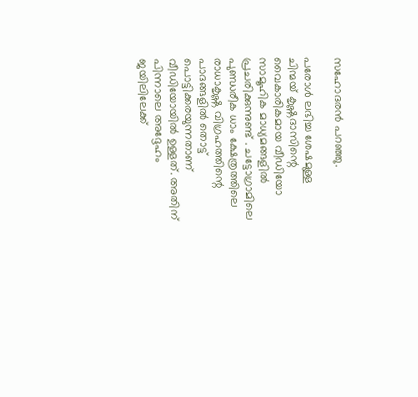സഹോദരന്‍ പറഞ്ഞു.

പരോള്‍ ലഭിച്ച ശേഷമുള്ള ചിന്മയ് കൃഷ്ണദാസിന്റെ വൈകാരികമായ വീഡിയോ സാമൂഹിക മാധ്യമങ്ങളില്‍ പ്രചരിക്കുന്നുണ്ട് . ചട്ടോഗ്രാമിലെ പുണ്ഡരീക ധാം ക്ഷേത്രത്തിലെ രാധാകൃഷ്ണ വിഗ്രഹത്തിന്റെ പാദങ്ങളില്‍ തൊട്ട് പൊട്ടിക്കരയുന്നതാണ് വീഡിയോയില്‍ ഉള്ളത്. അതിന് പിന്നാലെ അദ്ദേഹം ജയിലിലേക്ക്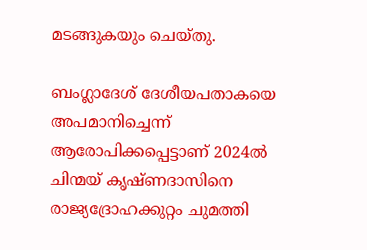മടങ്ങുകയും ചെയ്തു.

ബംഗ്ലാദേശ് ദേശീയപതാകയെ അപമാനിച്ചെന്ന് ആരോപിക്കപ്പെട്ടാണ് 2024ല്‍ ചിന്മയ് കൃഷ്ണദാസിനെ രാജ്യദ്രോഹക്കുറ്റം ചുമത്തി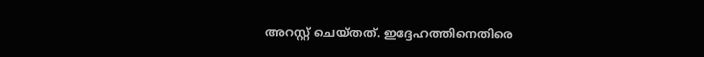അറസ്റ്റ് ചെയ്തത്. ഇദ്ദേഹത്തിനെതിരെ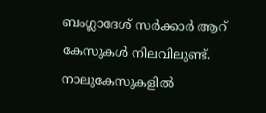ബംഗ്ലാദേശ് സര്‍ക്കാര്‍ ആറ് കേസുകള്‍ നിലവിലുണ്ട്. നാലുകേസുകളില്‍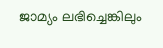ജാമ്യം ലഭിച്ചെങ്കിലും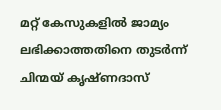മറ്റ് കേസുകളില്‍ ജാമ്യം ലഭിക്കാത്തതിനെ തുടര്‍ന്ന് ചിന്മയ് കൃഷ്ണദാസ്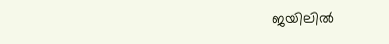ജയിലില്‍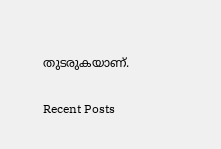തുടരുകയാണ്.

Recent Posts